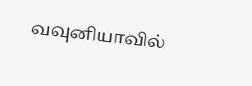வவுனியாவில்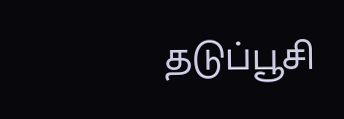தடுப்பூசி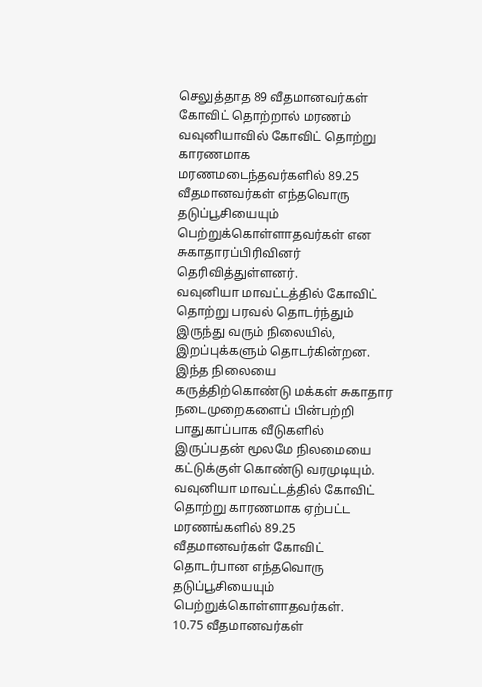செலுத்தாத 89 வீதமானவர்கள் கோவிட் தொற்றால் மரணம்
வவுனியாவில் கோவிட் தொற்று காரணமாக மரணமடைந்தவர்களில் 89.25 வீதமானவர்கள் எந்தவொரு தடுப்பூசியையும் பெற்றுக்கொள்ளாதவர்கள் என சுகாதாரப்பிரிவினர் தெரிவித்துள்ளனர்.
வவுனியா மாவட்டத்தில் கோவிட் தொற்று பரவல் தொடர்ந்தும் இருந்து வரும் நிலையில், இறப்புக்களும் தொடர்கின்றன.
இந்த நிலையை கருத்திற்கொண்டு மக்கள் சுகாதார நடைமுறைகளைப் பின்பற்றி பாதுகாப்பாக வீடுகளில் இருப்பதன் மூலமே நிலமையை கட்டுக்குள் கொண்டு வரமுடியும்.
வவுனியா மாவட்டத்தில் கோவிட் தொற்று காரணமாக ஏற்பட்ட மரணங்களில் 89.25 வீதமானவர்கள் கோவிட் தொடர்பான எந்தவொரு தடுப்பூசியையும் பெற்றுக்கொள்ளாதவர்கள்.
10.75 வீதமானவர்கள்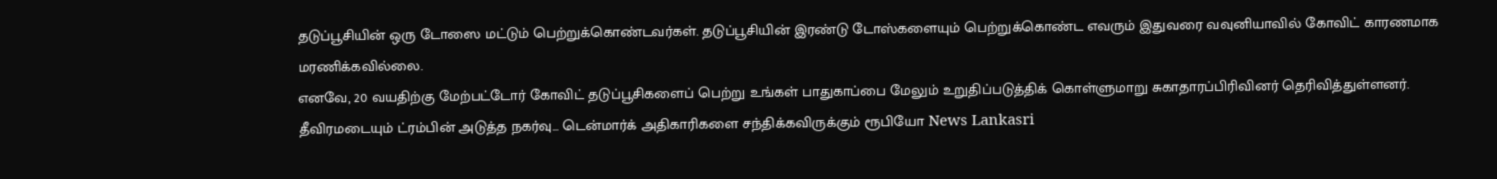தடுப்பூசியின் ஒரு டோஸை மட்டும் பெற்றுக்கொண்டவர்கள். தடுப்பூசியின் இரண்டு டோஸ்களையும் பெற்றுக்கொண்ட எவரும் இதுவரை வவுனியாவில் கோவிட் காரணமாக மரணிக்கவில்லை.
எனவே, 20 வயதிற்கு மேற்பட்டோர் கோவிட் தடுப்பூசிகளைப் பெற்று உங்கள் பாதுகாப்பை மேலும் உறுதிப்படுத்திக் கொள்ளுமாறு சுகாதாரப்பிரிவினர் தெரிவித்துள்ளனர்.
தீவிரமடையும் ட்ரம்பின் அடுத்த நகர்வு... டென்மார்க் அதிகாரிகளை சந்திக்கவிருக்கும் ரூபியோ News Lankasri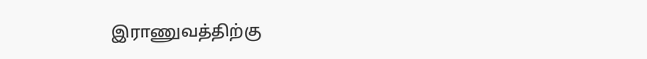இராணுவத்திற்கு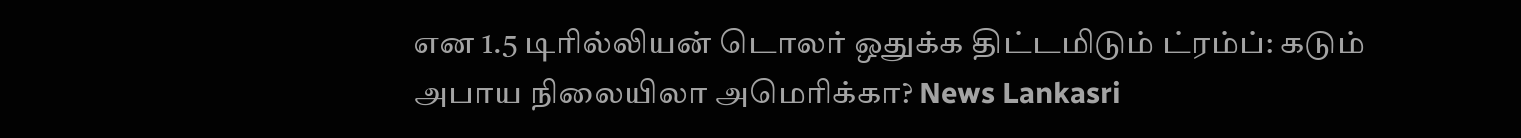என 1.5 டிரில்லியன் டொலர் ஒதுக்க திட்டமிடும் ட்ரம்ப்: கடும் அபாய நிலையிலா அமெரிக்கா? News Lankasri